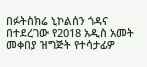በፉትስክሬ ኒኮልሰን ጎዳና በተደረገው የ2018 አዲስ አመት መቀበያ ዝግጅት የተሳታፊዎ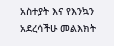አስተያት እና የእንኳን አደረሳችሁ መልእክት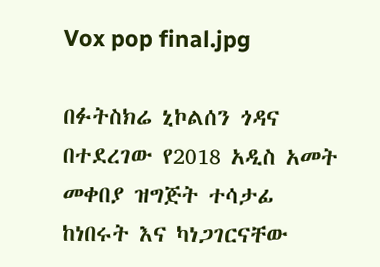Vox pop final.jpg

በፉትስክሬ ኒኮልሰን ጎዳና በተደረገው የ2018 አዲስ አመት መቀበያ ዝግጅት ተሳታፊ ከነበሩት እና ካነጋገርናቸው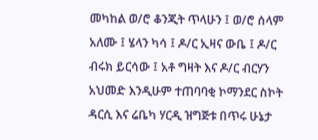መካከል ወ/ሮ ቆንጂት ጥላሁን ፤ ወ/ሮ ሰላም አለሙ ፤ ሄላን ካሳ ፤ ዶ/ር ኢዛና ውቤ ፤ ዶ/ር ብሩክ ይርሳው ፤ አቶ ግዛት እና ዶ/ር ብርሃን አህመድ እንዲሁም ተጠባባቂ ኮማንደር ስኮት ዳርሲ እና ሬቤካ ሃርዲ ዝግጅቱ በጥሩ ሁኔታ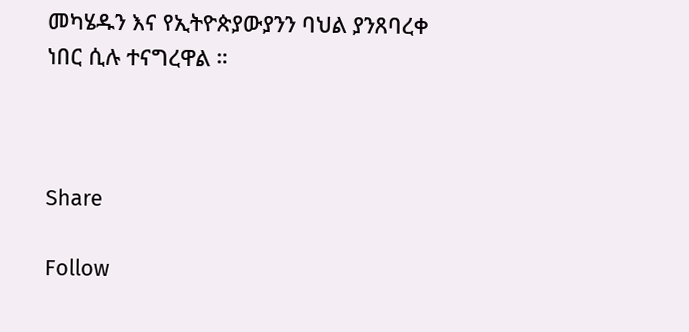መካሄዱን እና የኢትዮጵያውያንን ባህል ያንጸባረቀ ነበር ሲሉ ተናግረዋል ።



Share

Follow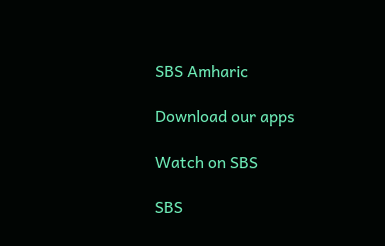SBS Amharic

Download our apps

Watch on SBS

SBS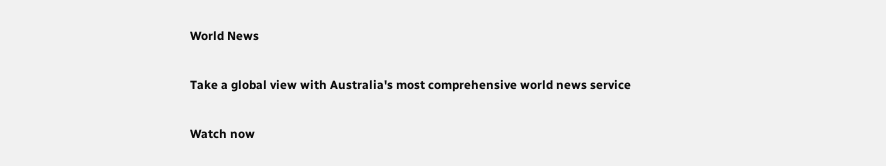World News

Take a global view with Australia's most comprehensive world news service

Watch now